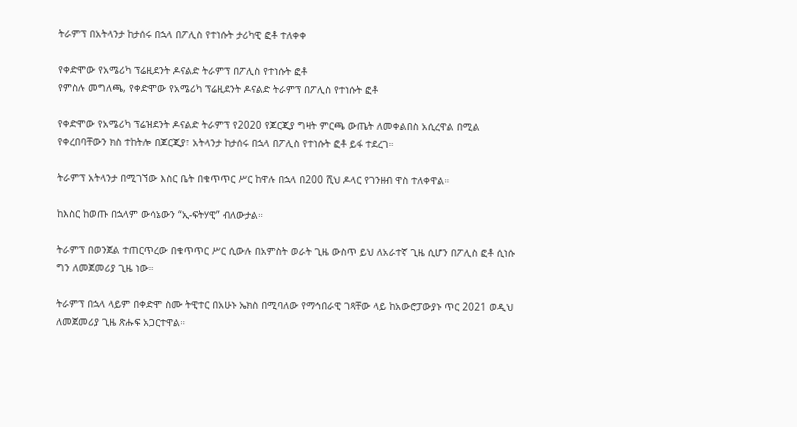ትራምፕ በአትላንታ ከታሰሩ በኋላ በፖሊስ የተነሱት ታሪካዊ ፎቶ ተለቀቀ

የቀድሞው የአሜሪካ ፕሬዚደንት ዶናልድ ትራምፕ በፖሊስ የተነሱት ፎቶ
የምስሉ መግለጫ, የቀድሞው የአሜሪካ ፕሬዚደንት ዶናልድ ትራምፕ በፖሊስ የተነሱት ፎቶ

የቀድሞው የአሜሪካ ፕሬዝደንት ዶናልድ ትራምፕ የ2020 የጆርጂያ ግዛት ምርጫ ውጤት ለመቀልበስ አሲረዋል በሚል የቀረበባቸውን ክስ ተከትሎ በጆርጂያ፣ አትላንታ ከታሰሩ በኋላ በፖሊስ የተነሱት ፎቶ ይፋ ተደረገ።

ትራምፕ አትላንታ በሚገኘው እስር ቤት በቁጥጥር ሥር ከዋሉ በኋላ በ200 ሺህ ዶላር የገንዘብ ዋስ ተለቀዋል።

ከእስር ከወጡ በኋላም ውሳኔውን “ኢ-ፍትሃዊ” ብለውታል።

ትራምፕ በወንጀል ተጠርጥረው በቁጥጥር ሥር ሲውሉ በአምስት ወራት ጊዜ ውስጥ ይህ ለአራተኛ ጊዜ ሲሆን በፖሊስ ፎቶ ሲነሱ ግን ለመጀመሪያ ጊዜ ነው።

ትራምፕ በኋላ ላይም በቀድሞ ስሙ ትዊተር በአሁኑ ኤክስ በሚባለው የማኅበራዊ ገጻቸው ላይ ከአውሮፓውያኑ ጥር 2021 ወዲህ ለመጀመሪያ ጊዜ ጽሑፍ አጋርተዋል።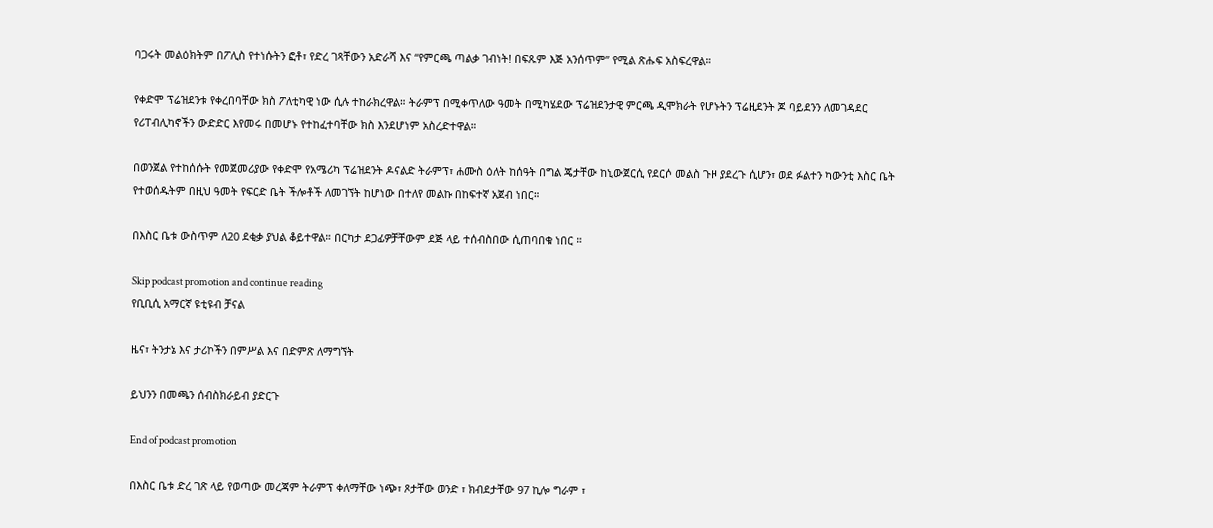ባጋሩት መልዕክትም በፖሊስ የተነሱትን ፎቶ፣ የድረ ገጻቸውን አድራሻ እና “የምርጫ ጣልቃ ገብነት! በፍጹም እጅ አንሰጥም” የሚል ጽሑፍ አስፍረዋል።

የቀድሞ ፕሬዝደንቱ የቀረበባቸው ክስ ፖለቲካዊ ነው ሲሉ ተከራክረዋል። ትራምፕ በሚቀጥለው ዓመት በሚካሄደው ፕሬዝደንታዊ ምርጫ ዲሞክራት የሆኑትን ፕሬዚደንት ጆ ባይደንን ለመገዳደር የሪፐብሊካኖችን ውድድር እየመሩ በመሆኑ የተከፈተባቸው ክስ እንደሆነም አስረድተዋል።

በወንጀል የተከሰሱት የመጀመሪያው የቀድሞ የአሜሪካ ፕሬዝደንት ዶናልድ ትራምፕ፣ ሐሙስ ዕለት ከሰዓት በግል ጄታቸው ከኒውጀርሲ የደርሶ መልስ ጉዞ ያደረጉ ሲሆን፣ ወደ ፉልተን ካውንቲ እስር ቤት የተወሰዱትም በዚህ ዓመት የፍርድ ቤት ችሎቶች ለመገኘት ከሆነው በተለየ መልኩ በከፍተኛ አጀብ ነበር።

በእስር ቤቱ ውስጥም ለ20 ደቂቃ ያህል ቆይተዋል። በርካታ ደጋፊዎቻቸውም ደጅ ላይ ተሰብስበው ሲጠባበቁ ነበር ።

Skip podcast promotion and continue reading
የቢቢሲ አማርኛ ዩቲዩብ ቻናል

ዜና፣ ትንታኔ እና ታሪኮችን በምሥል እና በድምጽ ለማግኘት

ይህንን በመጫን ሰብስክራይብ ያድርጉ

End of podcast promotion

በእስር ቤቱ ድረ ገጽ ላይ የወጣው መረጃም ትራምፕ ቀለማቸው ነጭ፣ ጾታቸው ወንድ ፣ ክብደታቸው 97 ኪሎ ግራም ፣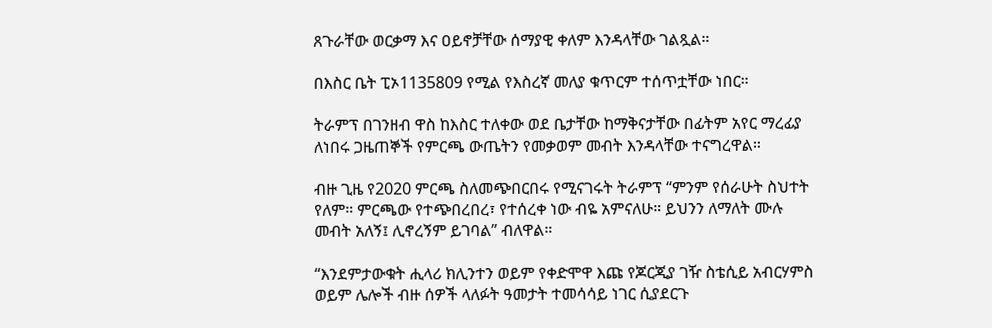ጸጉራቸው ወርቃማ እና ዐይኖቻቸው ሰማያዊ ቀለም እንዳላቸው ገልጿል።

በእስር ቤት ፒኦ1135809 የሚል የእስረኛ መለያ ቁጥርም ተሰጥቷቸው ነበር።

ትራምፕ በገንዘብ ዋስ ከእስር ተለቀው ወደ ቤታቸው ከማቅናታቸው በፊትም አየር ማረፊያ ለነበሩ ጋዜጠኞች የምርጫ ውጤትን የመቃወም መብት እንዳላቸው ተናግረዋል።

ብዙ ጊዜ የ2020 ምርጫ ስለመጭበርበሩ የሚናገሩት ትራምፕ “ምንም የሰራሁት ስህተት የለም። ምርጫው የተጭበረበረ፣ የተሰረቀ ነው ብዬ አምናለሁ። ይህንን ለማለት ሙሉ መብት አለኝ፤ ሊኖረኝም ይገባል” ብለዋል።

“እንደምታውቁት ሒላሪ ክሊንተን ወይም የቀድሞዋ እጩ የጆርጂያ ገዥ ስቴሲይ አብርሃምስ ወይም ሌሎች ብዙ ሰዎች ላለፉት ዓመታት ተመሳሳይ ነገር ሲያደርጉ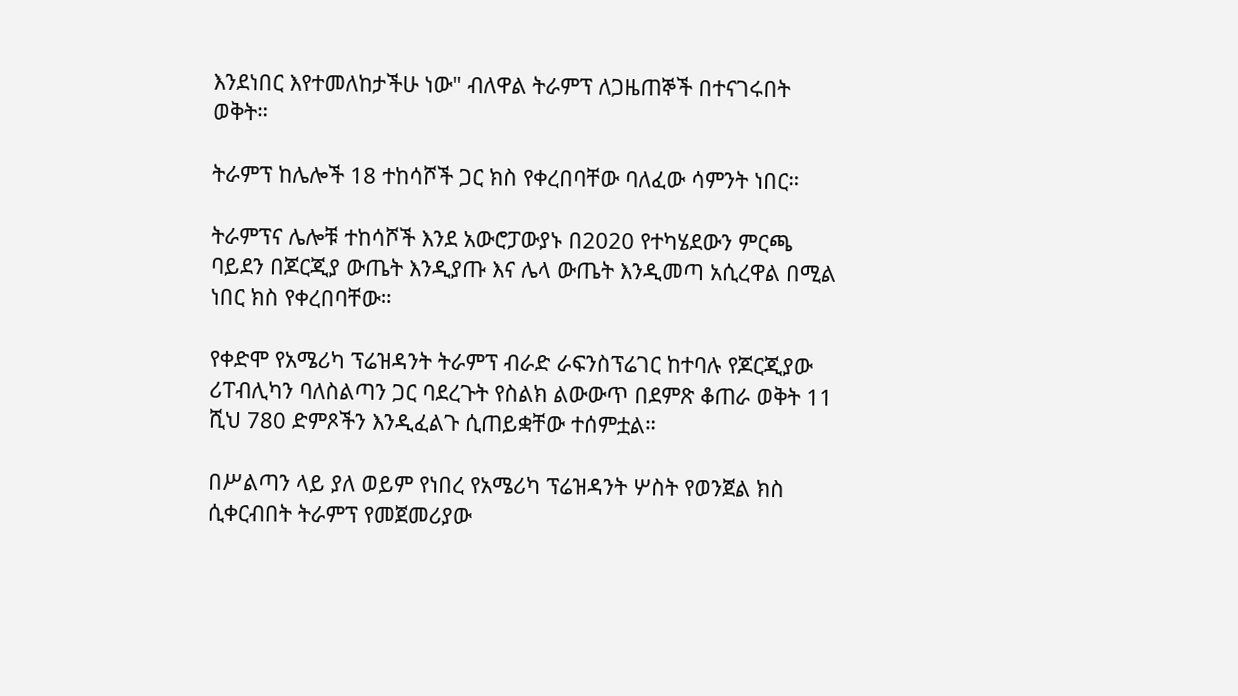እንደነበር እየተመለከታችሁ ነው" ብለዋል ትራምፕ ለጋዜጠኞች በተናገሩበት ወቅት።

ትራምፕ ከሌሎች 18 ተከሳሾች ጋር ክስ የቀረበባቸው ባለፈው ሳምንት ነበር።

ትራምፕና ሌሎቹ ተከሳሾች እንደ አውሮፓውያኑ በ2020 የተካሄደውን ምርጫ ባይደን በጆርጂያ ውጤት እንዲያጡ እና ሌላ ውጤት እንዲመጣ አሲረዋል በሚል ነበር ክስ የቀረበባቸው።

የቀድሞ የአሜሪካ ፕሬዝዳንት ትራምፕ ብራድ ራፍንስፕሬገር ከተባሉ የጆርጂያው ሪፐብሊካን ባለስልጣን ጋር ባደረጉት የስልክ ልውውጥ በደምጽ ቆጠራ ወቅት 11 ሺህ 780 ድምጾችን እንዲፈልጉ ሲጠይቋቸው ተሰምቷል።

በሥልጣን ላይ ያለ ወይም የነበረ የአሜሪካ ፕሬዝዳንት ሦስት የወንጀል ክስ ሲቀርብበት ትራምፕ የመጀመሪያው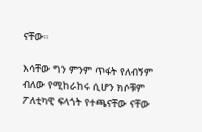ናቸው።

እሳቸው ግን ምንም ጥፋት የለብኝም ብለው የሚከራከሩ ሲሆን ክሶቹም ፖለቲካዊ ፍላጎት የተጫናቸው ናቸው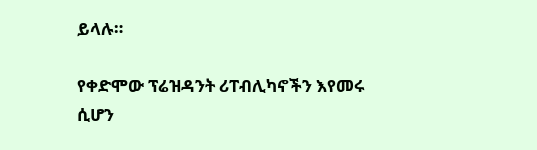ይላሉ።

የቀድሞው ፕሬዝዳንት ሪፐብሊካኖችን እየመሩ ሲሆን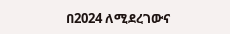በ2024 ለሚደረገውና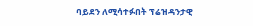ባይደን ለሚሳተፉበት ፕሬዝዳንታዊ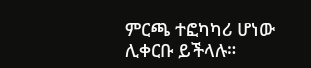ምርጫ ተፎካካሪ ሆነው ሊቀርቡ ይችላሉ።